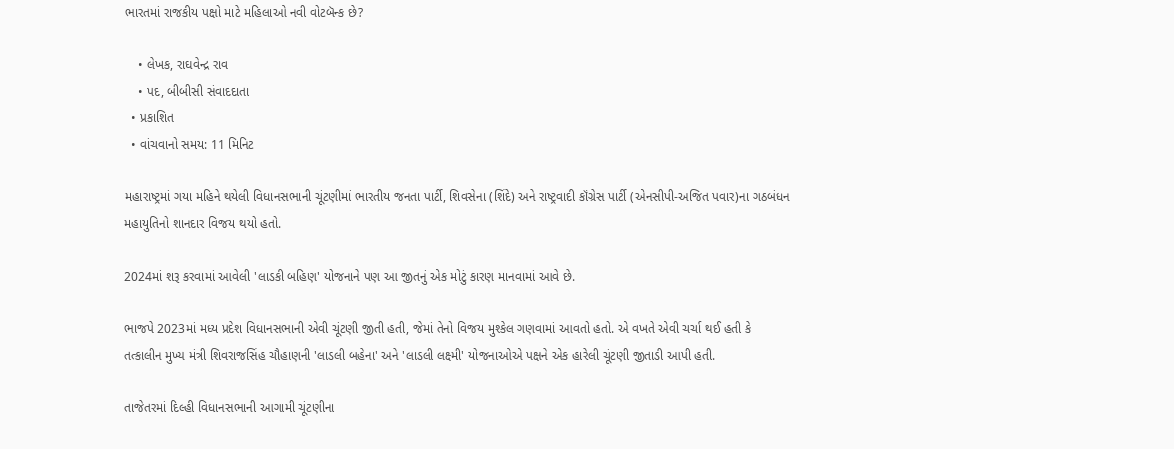ભારતમાં રાજકીય પક્ષો માટે મહિલાઓ નવી વોટબૅન્ક છે?

    • લેખક, રાઘવેન્દ્ર રાવ
    • પદ, બીબીસી સંવાદદાતા
  • પ્રકાશિત
  • વાંચવાનો સમય: 11 મિનિટ

મહારાષ્ટ્રમાં ગયા મહિને થયેલી વિધાનસભાની ચૂંટણીમાં ભારતીય જનતા પાર્ટી, શિવસેના (શિંદે) અને રાષ્ટ્રવાદી કૉંગ્રેસ પાર્ટી (એનસીપી-અજિત પવાર)ના ગઠબંધન મહાયુતિનો શાનદાર વિજય થયો હતો.

2024માં શરૂ કરવામાં આવેલી 'લાડકી બહિણ' યોજનાને પણ આ જીતનું એક મોટું કારણ માનવામાં આવે છે.

ભાજપે 2023માં મધ્ય પ્રદેશ વિધાનસભાની એવી ચૂંટણી જીતી હતી, જેમાં તેનો વિજય મુશ્કેલ ગણવામાં આવતો હતો. એ વખતે એવી ચર્ચા થઈ હતી કે તત્કાલીન મુખ્ય મંત્રી શિવરાજસિંહ ચૌહાણની 'લાડલી બહેના' અને 'લાડલી લક્ષ્મી' યોજનાઓએ પક્ષને એક હારેલી ચૂંટણી જીતાડી આપી હતી.

તાજેતરમાં દિલ્હી વિધાનસભાની આગામી ચૂંટણીના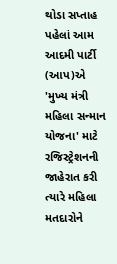થોડા સપ્તાહ પહેલાં આમ આદમી પાર્ટી (આપ)એ 'મુખ્ય મંત્રી મહિલા સન્માન યોજના' માટે રજિસ્ટ્રેશનની જાહેરાત કરી ત્યારે મહિલા મતદારોને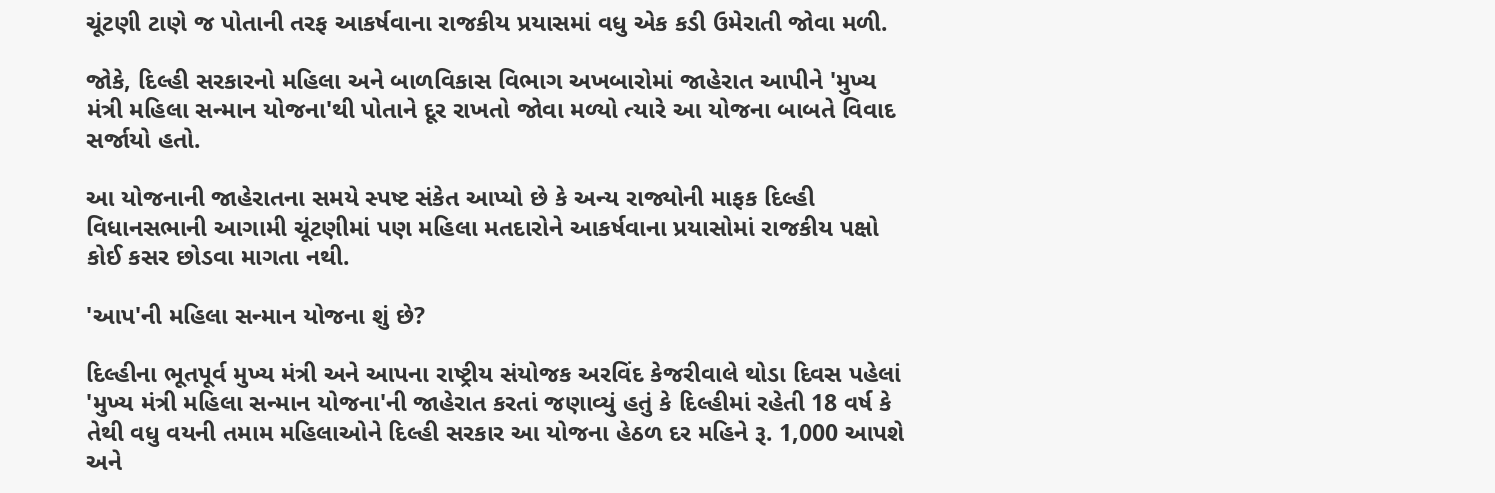ચૂંટણી ટાણે જ પોતાની તરફ આકર્ષવાના રાજકીય પ્રયાસમાં વધુ એક કડી ઉમેરાતી જોવા મળી.

જોકે, દિલ્હી સરકારનો મહિલા અને બાળવિકાસ વિભાગ અખબારોમાં જાહેરાત આપીને 'મુખ્ય મંત્રી મહિલા સન્માન યોજના'થી પોતાને દૂર રાખતો જોવા મળ્યો ત્યારે આ યોજના બાબતે વિવાદ સર્જાયો હતો.

આ યોજનાની જાહેરાતના સમયે સ્પષ્ટ સંકેત આપ્યો છે કે અન્ય રાજ્યોની માફક દિલ્હી વિધાનસભાની આગામી ચૂંટણીમાં પણ મહિલા મતદારોને આકર્ષવાના પ્રયાસોમાં રાજકીય પક્ષો કોઈ કસર છોડવા માગતા નથી.

'આપ'ની મહિલા સન્માન યોજના શું છે?

દિલ્હીના ભૂતપૂર્વ મુખ્ય મંત્રી અને આપના રાષ્ટ્રીય સંયોજક અરવિંદ કેજરીવાલે થોડા દિવસ પહેલાં 'મુખ્ય મંત્રી મહિલા સન્માન યોજના'ની જાહેરાત કરતાં જણાવ્યું હતું કે દિલ્હીમાં રહેતી 18 વર્ષ કે તેથી વધુ વયની તમામ મહિલાઓને દિલ્હી સરકાર આ યોજના હેઠળ દર મહિને રૂ. 1,000 આપશે અને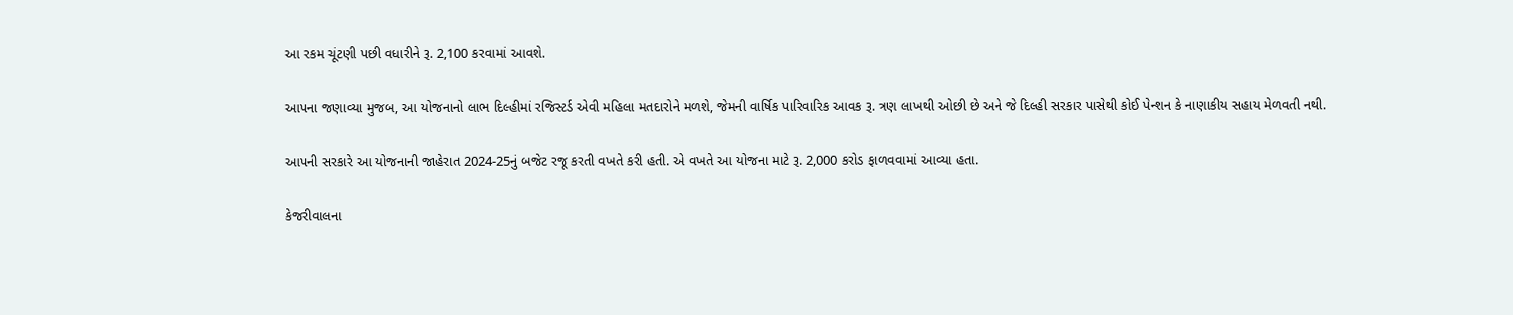આ રકમ ચૂંટણી પછી વધારીને રૂ. 2,100 કરવામાં આવશે.

આપના જણાવ્યા મુજબ, આ યોજનાનો લાભ દિલ્હીમાં રજિસ્ટર્ડ એવી મહિલા મતદારોને મળશે, જેમની વાર્ષિક પારિવારિક આવક રૂ. ત્રણ લાખથી ઓછી છે અને જે દિલ્હી સરકાર પાસેથી કોઈ પેન્શન કે નાણાકીય સહાય મેળવતી નથી.

આપની સરકારે આ યોજનાની જાહેરાત 2024-25નું બજેટ રજૂ કરતી વખતે કરી હતી. એ વખતે આ યોજના માટે રૂ. 2,000 કરોડ ફાળવવામાં આવ્યા હતા.

કેજરીવાલના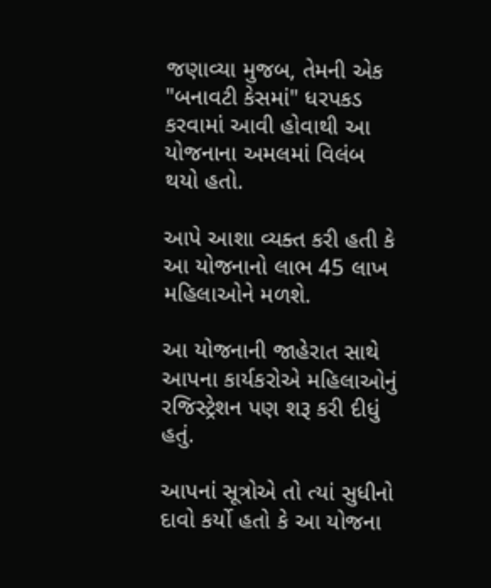જણાવ્યા મુજબ, તેમની એક "બનાવટી કેસમાં" ધરપકડ કરવામાં આવી હોવાથી આ યોજનાના અમલમાં વિલંબ થયો હતો.

આપે આશા વ્યક્ત કરી હતી કે આ યોજનાનો લાભ 45 લાખ મહિલાઓને મળશે.

આ યોજનાની જાહેરાત સાથે આપના કાર્યકરોએ મહિલાઓનું રજિસ્ટ્રેશન પણ શરૂ કરી દીધું હતું.

આપનાં સૂત્રોએ તો ત્યાં સુધીનો દાવો કર્યો હતો કે આ યોજના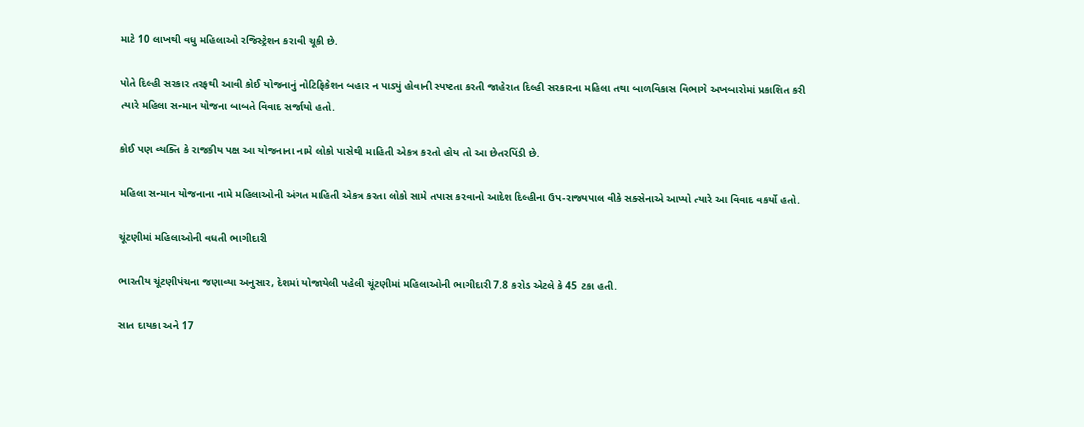માટે 10 લાખથી વધુ મહિલાઓ રજિસ્ટ્રેશન કરાવી ચૂકી છે.

પોતે દિલ્હી સરકાર તરફથી આવી કોઈ યોજનાનું નોટિફિકેશન બહાર ન પાડ્યું હોવાની સ્પષ્ટતા કરતી જાહેરાત દિલ્હી સરકારના મહિલા તથા બાળવિકાસ વિભાગે અખબારોમાં પ્રકાશિત કરી ત્યારે મહિલા સન્માન યોજના બાબતે વિવાદ સર્જાયો હતો.

કોઈ પણ વ્યક્તિ કે રાજકીય પક્ષ આ યોજનાના નામે લોકો પાસેથી માહિતી એકત્ર કરતો હોય તો આ છેતરપિંડી છે.

મહિલા સન્માન યોજનાના નામે મહિલાઓની અંગત માહિતી એકત્ર કરતા લોકો સામે તપાસ કરવાનો આદેશ દિલ્હીના ઉપ-રાજ્યપાલ વીકે સક્સેનાએ આપ્યો ત્યારે આ વિવાદ વકર્યો હતો.

ચૂંટણીમાં મહિલાઓની વધતી ભાગીદારી

ભારતીય ચૂંટણીપંચના જણાવ્યા અનુસાર, દેશમાં યોજાયેલી પહેલી ચૂંટણીમાં મહિલાઓની ભાગીદારી 7.8 કરોડ એટલે કે 45 ટકા હતી.

સાત દાયકા અને 17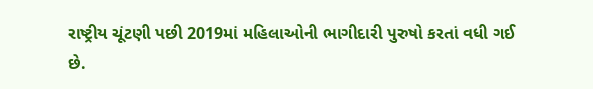રાષ્ટ્રીય ચૂંટણી પછી 2019માં મહિલાઓની ભાગીદારી પુરુષો કરતાં વધી ગઈ છે.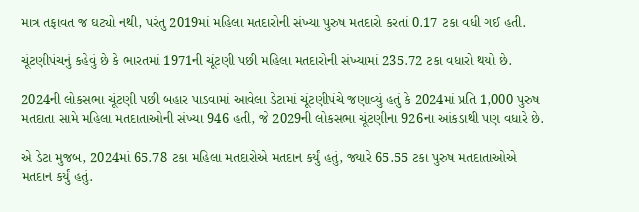માત્ર તફાવત જ ઘટ્યો નથી, પરંતુ 2019માં મહિલા મતદારોની સંખ્યા પુરુષ મતદારો કરતાં 0.17 ટકા વધી ગઈ હતી.

ચૂંટણીપંચનું કહેવું છે કે ભારતમાં 1971ની ચૂંટણી પછી મહિલા મતદારોની સંખ્યામાં 235.72 ટકા વધારો થયો છે.

2024ની લોકસભા ચૂંટણી પછી બહાર પાડવામાં આવેલા ડેટામાં ચૂંટણીપંચે જણાવ્યું હતું કે 2024માં પ્રતિ 1,000 પુરુષ મતદાતા સામે મહિલા મતદાતાઓની સંખ્યા 946 હતી, જે 2029ની લોકસભા ચૂંટણીના 926ના આંકડાથી પણ વધારે છે.

એ ડેટા મુજબ, 2024માં 65.78 ટકા મહિલા મતદારોએ મતદાન કર્યું હતું, જ્યારે 65.55 ટકા પુરુષ મતદાતાઓએ મતદાન કર્યું હતું.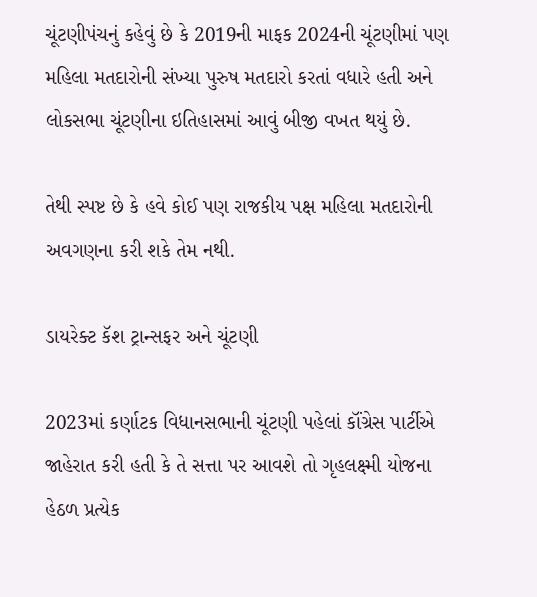ચૂંટણીપંચનું કહેવું છે કે 2019ની માફક 2024ની ચૂંટણીમાં પણ મહિલા મતદારોની સંખ્યા પુરુષ મતદારો કરતાં વધારે હતી અને લોકસભા ચૂંટણીના ઇતિહાસમાં આવું બીજી વખત થયું છે.

તેથી સ્પષ્ટ છે કે હવે કોઈ પણ રાજકીય પક્ષ મહિલા મતદારોની અવગણના કરી શકે તેમ નથી.

ડાયરેક્ટ કૅશ ટ્રાન્સફર અને ચૂંટણી

2023માં કર્ણાટક વિધાનસભાની ચૂંટણી પહેલાં કૉંગ્રેસ પાર્ટીએ જાહેરાત કરી હતી કે તે સત્તા પર આવશે તો ગૃહલક્ષ્મી યોજના હેઠળ પ્રત્યેક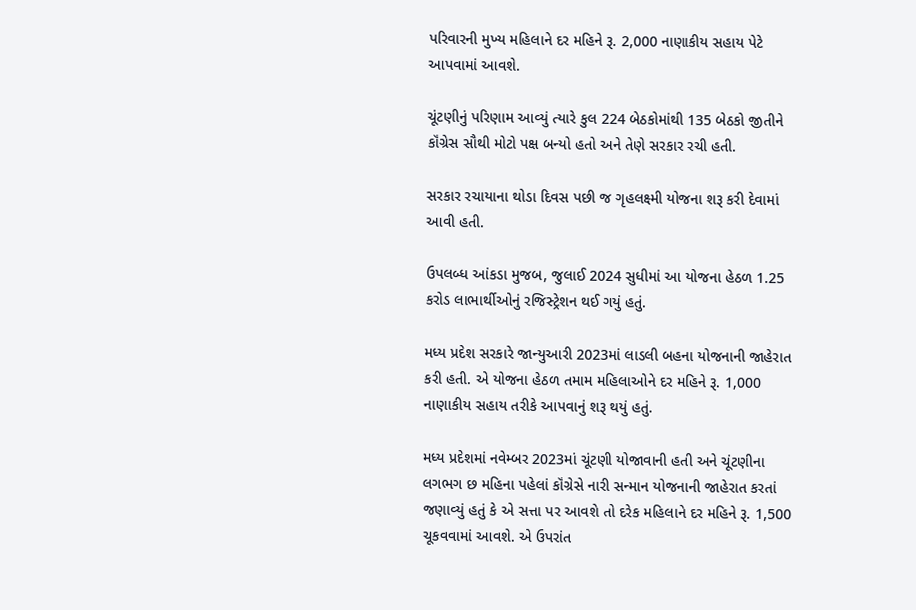પરિવારની મુખ્ય મહિલાને દર મહિને રૂ. 2,000 નાણાકીય સહાય પેટે આપવામાં આવશે.

ચૂંટણીનું પરિણામ આવ્યું ત્યારે કુલ 224 બેઠકોમાંથી 135 બેઠકો જીતીને કૉંગ્રેસ સૌથી મોટો પક્ષ બન્યો હતો અને તેણે સરકાર રચી હતી.

સરકાર રચાયાના થોડા દિવસ પછી જ ગૃહલક્ષ્મી યોજના શરૂ કરી દેવામાં આવી હતી.

ઉપલબ્ધ આંકડા મુજબ, જુલાઈ 2024 સુધીમાં આ યોજના હેઠળ 1.25 કરોડ લાભાર્થીઓનું રજિસ્ટ્રેશન થઈ ગયું હતું.

મધ્ય પ્રદેશ સરકારે જાન્યુઆરી 2023માં લાડલી બહના યોજનાની જાહેરાત કરી હતી. એ યોજના હેઠળ તમામ મહિલાઓને દર મહિને રૂ. 1,000 નાણાકીય સહાય તરીકે આપવાનું શરૂ થયું હતું.

મધ્ય પ્રદેશમાં નવેમ્બર 2023માં ચૂંટણી યોજાવાની હતી અને ચૂંટણીના લગભગ છ મહિના પહેલાં કૉંગ્રેસે નારી સન્માન યોજનાની જાહેરાત કરતાં જણાવ્યું હતું કે એ સત્તા પર આવશે તો દરેક મહિલાને દર મહિને રૂ. 1,500 ચૂકવવામાં આવશે. એ ઉપરાંત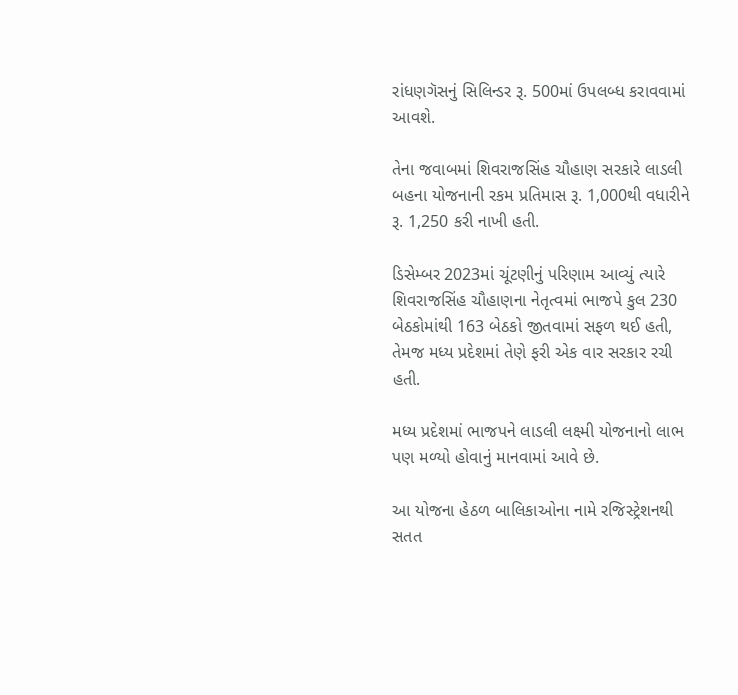રાંધણગૅસનું સિલિન્ડર રૂ. 500માં ઉપલબ્ધ કરાવવામાં આવશે.

તેના જવાબમાં શિવરાજસિંહ ચૌહાણ સરકારે લાડલી બહના યોજનાની રકમ પ્રતિમાસ રૂ. 1,000થી વધારીને રૂ. 1,250 કરી નાખી હતી.

ડિસેમ્બર 2023માં ચૂંટણીનું પરિણામ આવ્યું ત્યારે શિવરાજસિંહ ચૌહાણના નેતૃત્વમાં ભાજપે કુલ 230 બેઠકોમાંથી 163 બેઠકો જીતવામાં સફળ થઈ હતી, તેમજ મધ્ય પ્રદેશમાં તેણે ફરી એક વાર સરકાર રચી હતી.

મધ્ય પ્રદેશમાં ભાજપને લાડલી લક્ષ્મી યોજનાનો લાભ પણ મળ્યો હોવાનું માનવામાં આવે છે.

આ યોજના હેઠળ બાલિકાઓના નામે રજિસ્ટ્રેશનથી સતત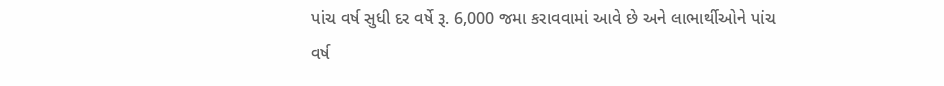પાંચ વર્ષ સુધી દર વર્ષે રૂ. 6,000 જમા કરાવવામાં આવે છે અને લાભાર્થીઓને પાંચ વર્ષ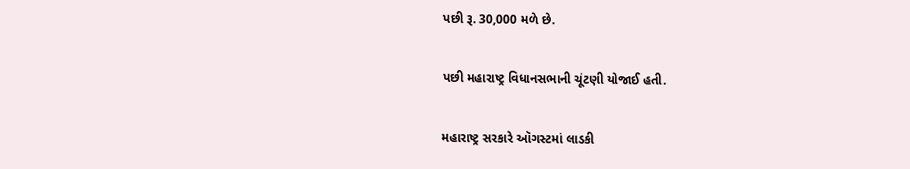પછી રૂ. 30,000 મળે છે.

પછી મહારાષ્ટ્ર વિધાનસભાની ચૂંટણી યોજાઈ હતી.

મહારાષ્ટ્ર સરકારે ઑગસ્ટમાં લાડકી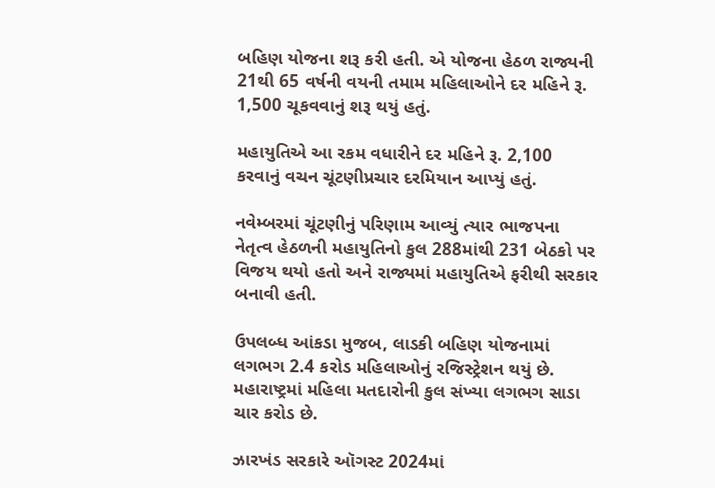બહિણ યોજના શરૂ કરી હતી. એ યોજના હેઠળ રાજ્યની 21થી 65 વર્ષની વયની તમામ મહિલાઓને દર મહિને રૂ. 1,500 ચૂકવવાનું શરૂ થયું હતું.

મહાયુતિએ આ રકમ વધારીને દર મહિને રૂ. 2,100 કરવાનું વચન ચૂંટણીપ્રચાર દરમિયાન આપ્યું હતું.

નવેમ્બરમાં ચૂંટણીનું પરિણામ આવ્યું ત્યાર ભાજપના નેતૃત્વ હેઠળની મહાયુતિનો કુલ 288માંથી 231 બેઠકો પર વિજય થયો હતો અને રાજ્યમાં મહાયુતિએ ફરીથી સરકાર બનાવી હતી.

ઉપલબ્ધ આંકડા મુજબ, લાડકી બહિણ યોજનામાં લગભગ 2.4 કરોડ મહિલાઓનું રજિસ્ટ્રેશન થયું છે. મહારાષ્ટ્રમાં મહિલા મતદારોની કુલ સંખ્યા લગભગ સાડા ચાર કરોડ છે.

ઝારખંડ સરકારે ઑગસ્ટ 2024માં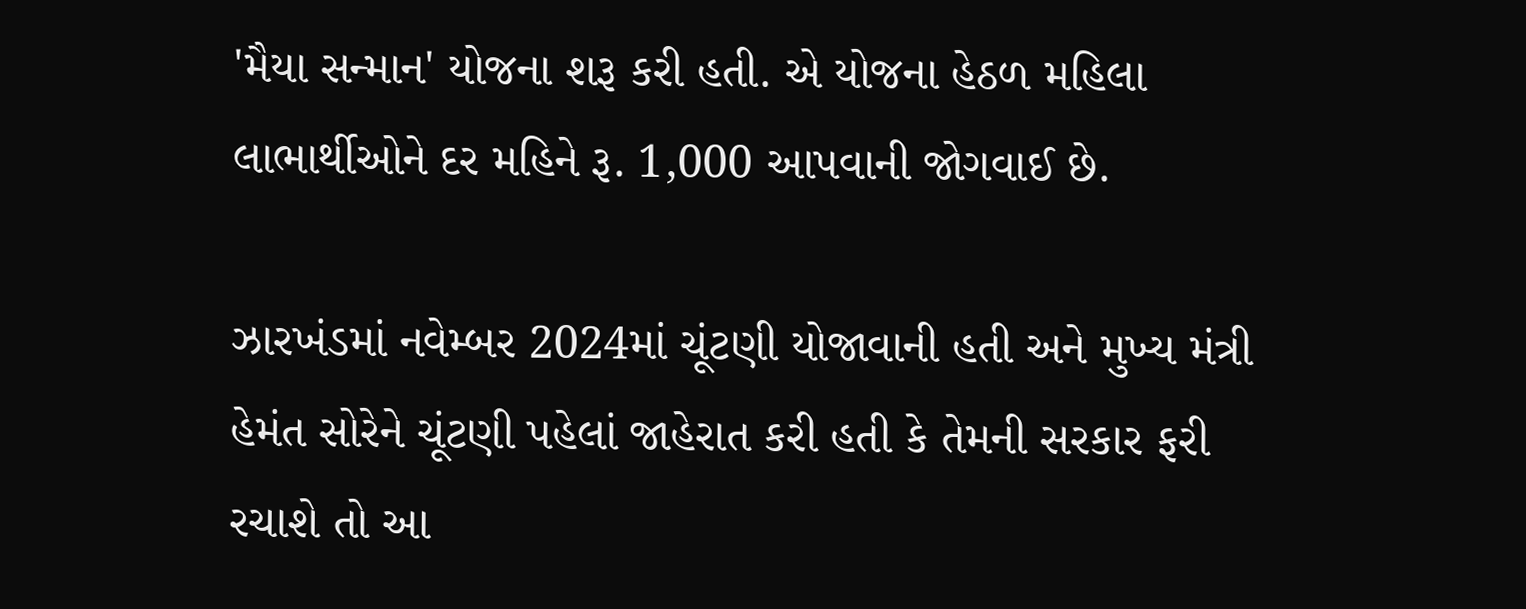'મૈયા સન્માન' યોજના શરૂ કરી હતી. એ યોજના હેઠળ મહિલા લાભાર્થીઓને દર મહિને રૂ. 1,000 આપવાની જોગવાઈ છે.

ઝારખંડમાં નવેમ્બર 2024માં ચૂંટણી યોજાવાની હતી અને મુખ્ય મંત્રી હેમંત સોરેને ચૂંટણી પહેલાં જાહેરાત કરી હતી કે તેમની સરકાર ફરી રચાશે તો આ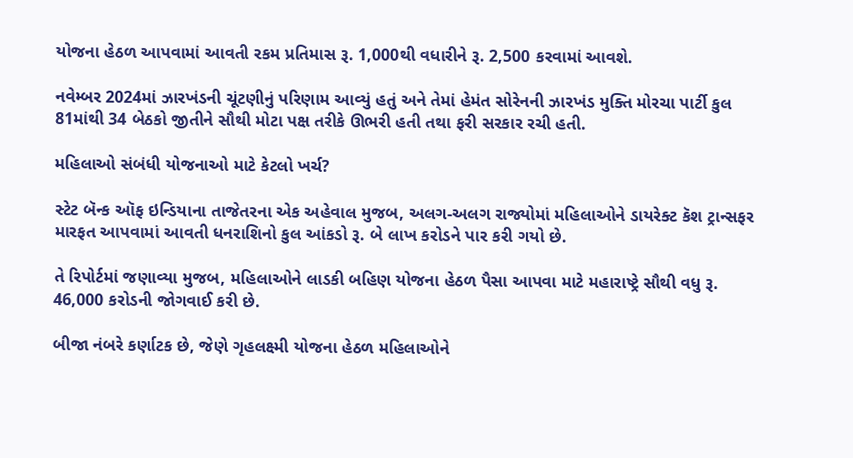યોજના હેઠળ આપવામાં આવતી રકમ પ્રતિમાસ રૂ. 1,000થી વધારીને રૂ. 2,500 કરવામાં આવશે.

નવેમ્બર 2024માં ઝારખંડની ચૂંટણીનું પરિણામ આવ્યું હતું અને તેમાં હેમંત સોરેનની ઝારખંડ મુક્તિ મોરચા પાર્ટી કુલ 81માંથી 34 બેઠકો જીતીને સૌથી મોટા પક્ષ તરીકે ઊભરી હતી તથા ફરી સરકાર રચી હતી.

મહિલાઓ સંબંધી યોજનાઓ માટે કેટલો ખર્ચ?

સ્ટેટ બૅન્ક ઑફ ઇન્ડિયાના તાજેતરના એક અહેવાલ મુજબ, અલગ-અલગ રાજ્યોમાં મહિલાઓને ડાયરેક્ટ કૅશ ટ્રાન્સફર મારફત આપવામાં આવતી ધનરાશિનો કુલ આંકડો રૂ. બે લાખ કરોડને પાર કરી ગયો છે.

તે રિપોર્ટમાં જણાવ્યા મુજબ, મહિલાઓને લાડકી બહિણ યોજના હેઠળ પૈસા આપવા માટે મહારાષ્ટ્રે સૌથી વધુ રૂ. 46,000 કરોડની જોગવાઈ કરી છે.

બીજા નંબરે કર્ણાટક છે, જેણે ગૃહલક્ષ્મી યોજના હેઠળ મહિલાઓને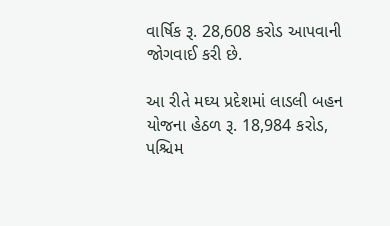વાર્ષિક રૂ. 28,608 કરોડ આપવાની જોગવાઈ કરી છે.

આ રીતે મઘ્ય પ્રદેશમાં લાડલી બહન યોજના હેઠળ રૂ. 18,984 કરોડ, પશ્ચિમ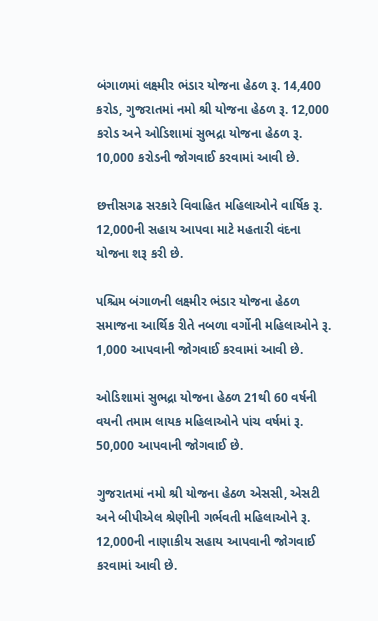બંગાળમાં લક્ષ્મીર ભંડાર યોજના હેઠળ રૂ. 14,400 કરોડ, ગુજરાતમાં નમો શ્રી યોજના હેઠળ રૂ. 12,000 કરોડ અને ઓડિશામાં સુભદ્રા યોજના હેઠળ રૂ. 10,000 કરોડની જોગવાઈ કરવામાં આવી છે.

છત્તીસગઢ સરકારે વિવાહિત મહિલાઓને વાર્ષિક રૂ. 12,000ની સહાય આપવા માટે મહતારી વંદના યોજના શરૂ કરી છે.

પશ્ચિમ બંગાળની લક્ષ્મીર ભંડાર યોજના હેઠળ સમાજના આર્થિક રીતે નબળા વર્ગોની મહિલાઓને રૂ. 1,000 આપવાની જોગવાઈ કરવામાં આવી છે.

ઓડિશામાં સુભદ્રા યોજના હેઠળ 21થી 60 વર્ષની વયની તમામ લાયક મહિલાઓને પાંચ વર્ષમાં રૂ. 50,000 આપવાની જોગવાઈ છે.

ગુજરાતમાં નમો શ્રી યોજના હેઠળ એસસી, એસટી અને બીપીએલ શ્રેણીની ગર્ભવતી મહિલાઓને રૂ. 12,000ની નાણાકીય સહાય આપવાની જોગવાઈ કરવામાં આવી છે.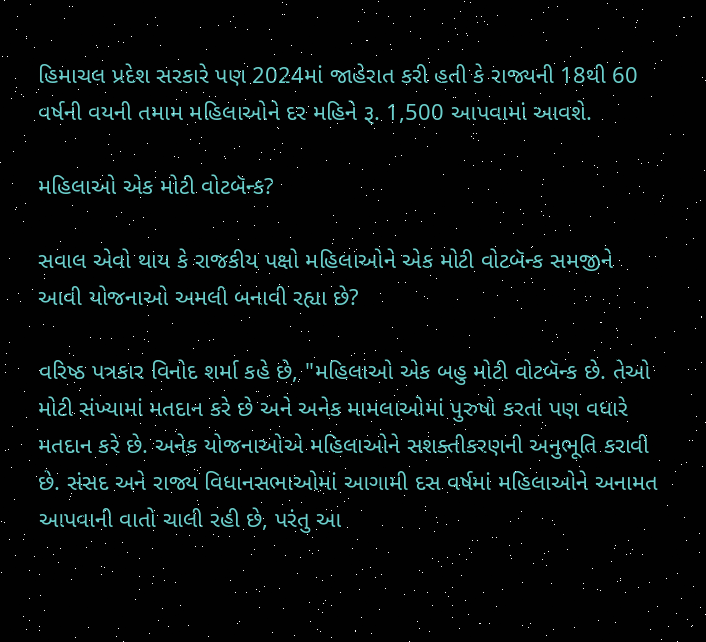હિમાચલ પ્રદેશ સરકારે પણ 2024માં જાહેરાત કરી હતી કે રાજ્યની 18થી 60 વર્ષની વયની તમામ મહિલાઓને દર મહિને રૂ. 1,500 આપવામાં આવશે.

મહિલાઓ એક મોટી વોટબૅન્ક?

સવાલ એવો થાય કે રાજકીય પક્ષો મહિલાઓને એક મોટી વોટબૅન્ક સમજીને આવી યોજનાઓ અમલી બનાવી રહ્યા છે?

વરિષ્ઠ પત્રકાર વિનોદ શર્મા કહે છે, "મહિલાઓ એક બહુ મોટી વોટબૅન્ક છે. તેઓ મોટી સંખ્યામાં મતદાન કરે છે અને અનેક મામલાઓમાં પુરુષો કરતાં પણ વધારે મતદાન કરે છે. અનેક યોજનાઓએ મહિલાઓને સશક્તીકરણની અનુભૂતિ કરાવી છે. સંસદ અને રાજ્ય વિધાનસભાઓમાં આગામી દસ વર્ષમાં મહિલાઓને અનામત આપવાની વાતો ચાલી રહી છે, પરંતુ આ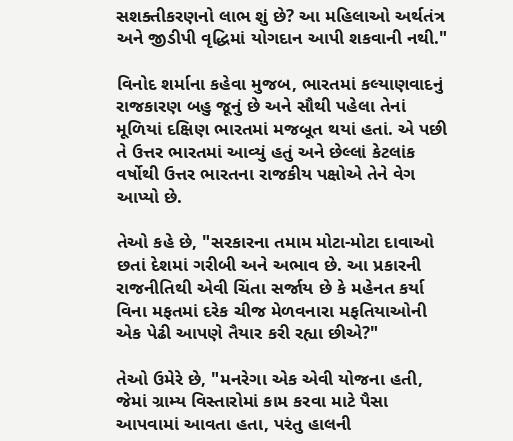સશક્તીકરણનો લાભ શું છે? આ મહિલાઓ અર્થતંત્ર અને જીડીપી વૃદ્ધિમાં યોગદાન આપી શકવાની નથી."

વિનોદ શર્માના કહેવા મુજબ, ભારતમાં કલ્યાણવાદનું રાજકારણ બહુ જૂનું છે અને સૌથી પહેલા તેનાં મૂળિયાં દક્ષિણ ભારતમાં મજબૂત થયાં હતાં. એ પછી તે ઉત્તર ભારતમાં આવ્યું હતું અને છેલ્લાં કેટલાંક વર્ષોથી ઉત્તર ભારતના રાજકીય પક્ષોએ તેને વેગ આપ્યો છે.

તેઓ કહે છે, "સરકારના તમામ મોટા-મોટા દાવાઓ છતાં દેશમાં ગરીબી અને અભાવ છે. આ પ્રકારની રાજનીતિથી એવી ચિંતા સર્જાય છે કે મહેનત કર્યા વિના મફતમાં દરેક ચીજ મેળવનારા મફતિયાઓની એક પેઢી આપણે તૈયાર કરી રહ્યા છીએ?"

તેઓ ઉમેરે છે, "મનરેગા એક એવી યોજના હતી, જેમાં ગ્રામ્ય વિસ્તારોમાં કામ કરવા માટે પૈસા આપવામાં આવતા હતા, પરંતુ હાલની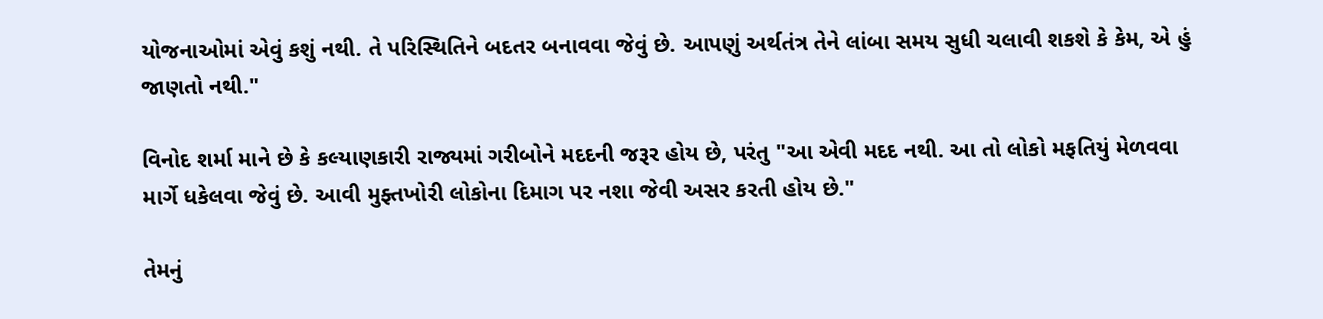યોજનાઓમાં એવું કશું નથી. તે પરિસ્થિતિને બદતર બનાવવા જેવું છે. આપણું અર્થતંત્ર તેને લાંબા સમય સુધી ચલાવી શકશે કે કેમ, એ હું જાણતો નથી."

વિનોદ શર્મા માને છે કે કલ્યાણકારી રાજ્યમાં ગરીબોને મદદની જરૂર હોય છે, પરંતુ "આ એવી મદદ નથી. આ તો લોકો મફતિયું મેળવવા માર્ગે ધકેલવા જેવું છે. આવી મુફ્તખોરી લોકોના દિમાગ પર નશા જેવી અસર કરતી હોય છે."

તેમનું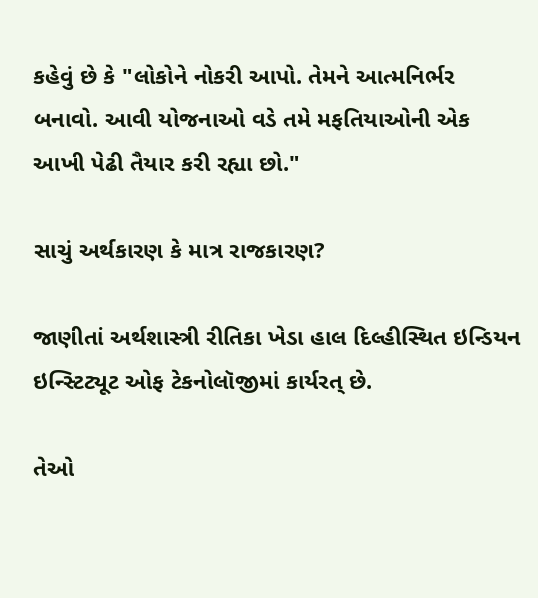કહેવું છે કે "લોકોને નોકરી આપો. તેમને આત્મનિર્ભર બનાવો. આવી યોજનાઓ વડે તમે મફતિયાઓની એક આખી પેઢી તૈયાર કરી રહ્યા છો."

સાચું અર્થકારણ કે માત્ર રાજકારણ?

જાણીતાં અર્થશાસ્ત્રી રીતિકા ખેડા હાલ દિલ્હીસ્થિત ઇન્ડિયન ઇન્સ્ટિટ્યૂટ ઓફ ટેકનોલૉજીમાં કાર્યરત્ છે.

તેઓ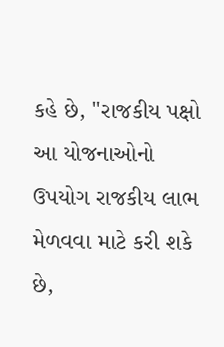કહે છે, "રાજકીય પક્ષો આ યોજનાઓનો ઉપયોગ રાજકીય લાભ મેળવવા માટે કરી શકે છે,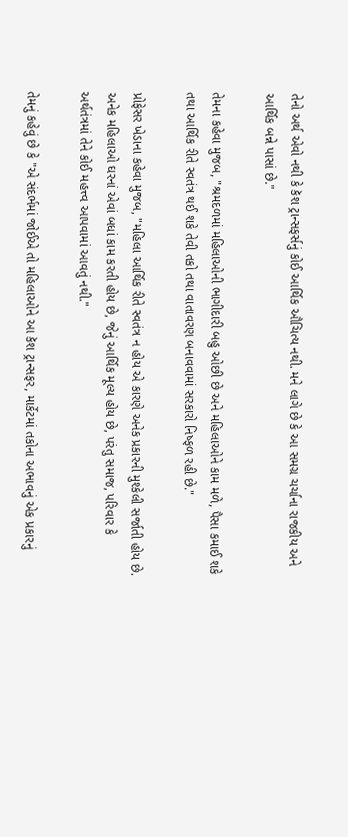તેનો અર્થ એવો નથી કે કૅશ ટ્રાન્સફર્સનું કોઈ આર્થિક ઔચિત્ય નથી. મને લાગે છે કે આ સમગ્ર ચર્ચાના રાજકીય અને આર્થિક બન્ને પાસાં છે."

તેમના કહેવા મુજબ, "શ્રમદળમાં મહિલાઓની ભાગીદારી બહુ ઓછી છે અને મહિલાઓને કામ મળે, પૈસા કમાઈ શકે તથા આર્થિક રીતે સ્વતંત્ર થઈ શકે તેવી તકો તથા વાતાવરણ બનાવવામાં સરકારો નિષ્ફળ રહી છે."

પ્રોફેસર ખેડાના કહેવા મુજબ, "મહિલા આર્થિક રીતે સ્વતંત્ર ન હોય એ કારણે અનેક પ્રકારની મુશ્કેલી સર્જાતી હોય છે. અનેક મહિલાઓ ઘરનાં એવાં બધાં કામ કરતી હોય છે, જેનું આર્થિક મૂલ્ય હોય છે, પરંતુ સમાજ, પરિવાર કે અર્થતંત્રમાં તેને કોઈ મહત્ત્વ આપવામાં આવતું નથી."

તેમનું કહેવું છે કે "એ સંદર્ભમાં જોઈએ તો મહિલાઓને આ કૅશ ટ્રાન્સફર, માર્કેટમાં તકોના અભાવનું એક પ્રકારનું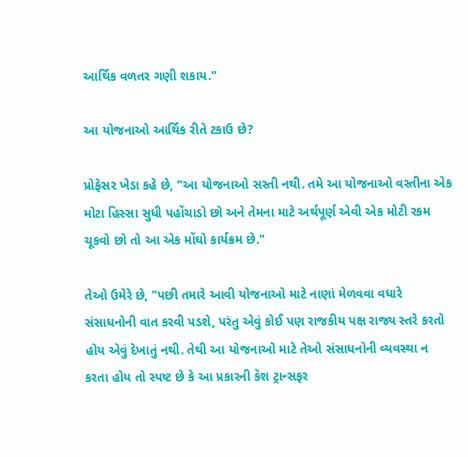આર્થિક વળતર ગણી શકાય."

આ યોજનાઓ આર્થિક રીતે ટકાઉ છે?

પ્રોફેસર ખેડા કહે છે, "આ યોજનાઓ સસ્તી નથી. તમે આ યોજનાઓ વસ્તીના એક મોટા હિસ્સા સુધી પહોંચાડો છો અને તેમના માટે અર્થપૂર્ણ એવી એક મોટી રકમ ચૂકવો છો તો આ એક મોંઘો કાર્યક્રમ છે."

તેઓ ઉમેરે છે, "પછી તમારે આવી યોજનાઓ માટે નાણાં મેળવવા વધારે સંસાધનોની વાત કરવી પડશે, પરંતુ એવું કોઈ પણ રાજકીય પક્ષ રાજ્ય સ્તરે કરતો હોય એવું દેખાતું નથી. તેથી આ યોજનાઓ માટે તેઓ સંસાધનોની વ્યવસ્થા ન કરતા હોય તો સ્પષ્ટ છે કે આ પ્રકારની કૅશ ટ્રાન્સફર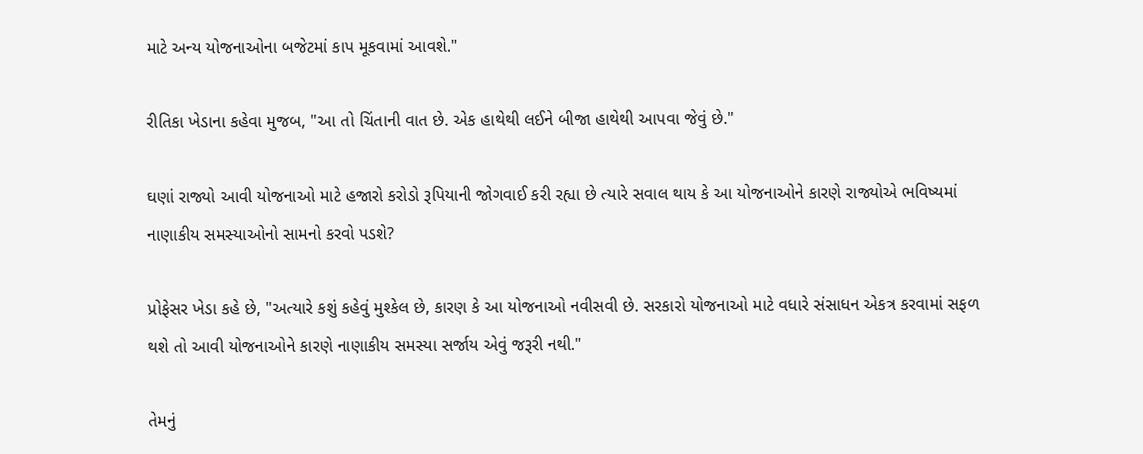માટે અન્ય યોજનાઓના બજેટમાં કાપ મૂકવામાં આવશે."

રીતિકા ખેડાના કહેવા મુજબ, "આ તો ચિંતાની વાત છે. એક હાથેથી લઈને બીજા હાથેથી આપવા જેવું છે."

ઘણાં રાજ્યો આવી યોજનાઓ માટે હજારો કરોડો રૂપિયાની જોગવાઈ કરી રહ્યા છે ત્યારે સવાલ થાય કે આ યોજનાઓને કારણે રાજ્યોએ ભવિષ્યમાં નાણાકીય સમસ્યાઓનો સામનો કરવો પડશે?

પ્રોફેસર ખેડા કહે છે, "અત્યારે કશું કહેવું મુશ્કેલ છે, કારણ કે આ યોજનાઓ નવીસવી છે. સરકારો યોજનાઓ માટે વધારે સંસાધન એકત્ર કરવામાં સફળ થશે તો આવી યોજનાઓને કારણે નાણાકીય સમસ્યા સર્જાય એવું જરૂરી નથી."

તેમનું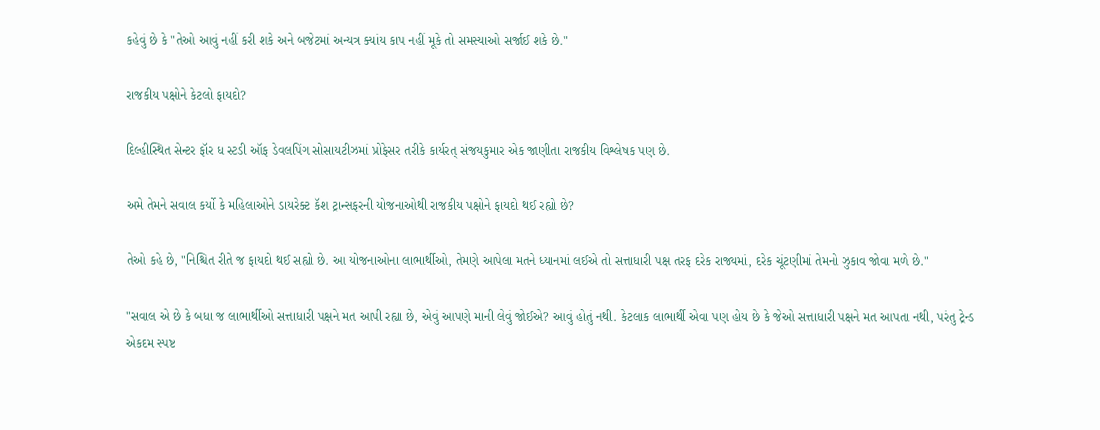કહેવું છે કે "તેઓ આવું નહીં કરી શકે અને બજેટમાં અન્યત્ર ક્યાંય કાપ નહીં મૂકે તો સમસ્યાઓ સર્જાઈ શકે છે."

રાજકીય પક્ષોને કેટલો ફાયદો?

દિલ્હીસ્થિત સેન્ટર ફૉર ધ સ્ટડી ઑફ ડેવલપિંગ સોસાયટીઝમાં પ્રોફેસર તરીકે કાર્યરત્ સંજયકુમાર એક જાણીતા રાજકીય વિશ્લેષક પણ છે.

અમે તેમને સવાલ કર્યો કે મહિલાઓને ડાયરેક્ટ કૅશ ટ્રાન્સફરની યોજનાઓથી રાજકીય પક્ષોને ફાયદો થઈ રહ્યો છે?

તેઓ કહે છે, "નિશ્ચિત રીતે જ ફાયદો થઈ સહ્યો છે. આ યોજનાઓના લાભાર્થીઓ, તેમણે આપેલા મતને ધ્યાનમાં લઈએ તો સત્તાધારી પક્ષ તરફ દરેક રાજ્યમાં, દરેક ચૂંટણીમાં તેમનો ઝુકાવ જોવા મળે છે."

"સવાલ એ છે કે બધા જ લાભાર્થીઓ સત્તાધારી પક્ષને મત આપી રહ્યા છે, એવું આપણે માની લેવું જોઈએ? આવું હોતું નથી. કેટલાક લાભાર્થી એવા પણ હોય છે કે જેઓ સત્તાધારી પક્ષને મત આપતા નથી, પરંતુ ટ્રેન્ડ એકદમ સ્પષ્ટ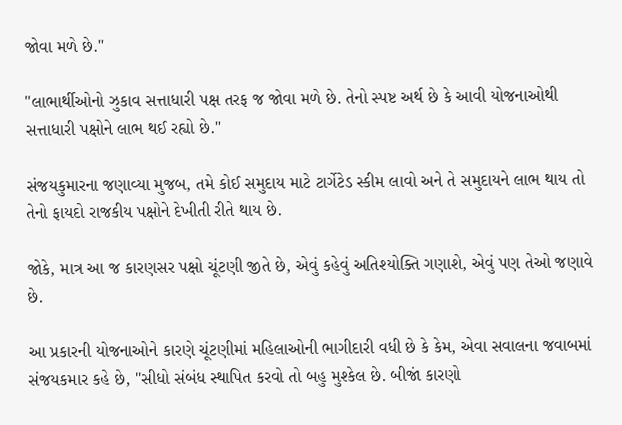જોવા મળે છે."

"લાભાર્થીઓનો ઝુકાવ સત્તાધારી પક્ષ તરફ જ જોવા મળે છે. તેનો સ્પષ્ટ અર્થ છે કે આવી યોજનાઓથી સત્તાધારી પક્ષોને લાભ થઈ રહ્યો છે."

સંજયકુમારના જણાવ્યા મુજબ, તમે કોઈ સમુદાય માટે ટાર્ગેટેડ સ્કીમ લાવો અને તે સમુદાયને લાભ થાય તો તેનો ફાયદો રાજકીય પક્ષોને દેખીતી રીતે થાય છે.

જોકે, માત્ર આ જ કારણસર પક્ષો ચૂંટણી જીતે છે, એવું કહેવું અતિશ્યોક્તિ ગણાશે, એવું પણ તેઓ જણાવે છે.

આ પ્રકારની યોજનાઓને કારણે ચૂંટણીમાં મહિલાઓની ભાગીદારી વધી છે કે કેમ, એવા સવાલના જવાબમાં સંજયકમાર કહે છે, "સીધો સંબંધ સ્થાપિત કરવો તો બહુ મુશ્કેલ છે. બીજાં કારણો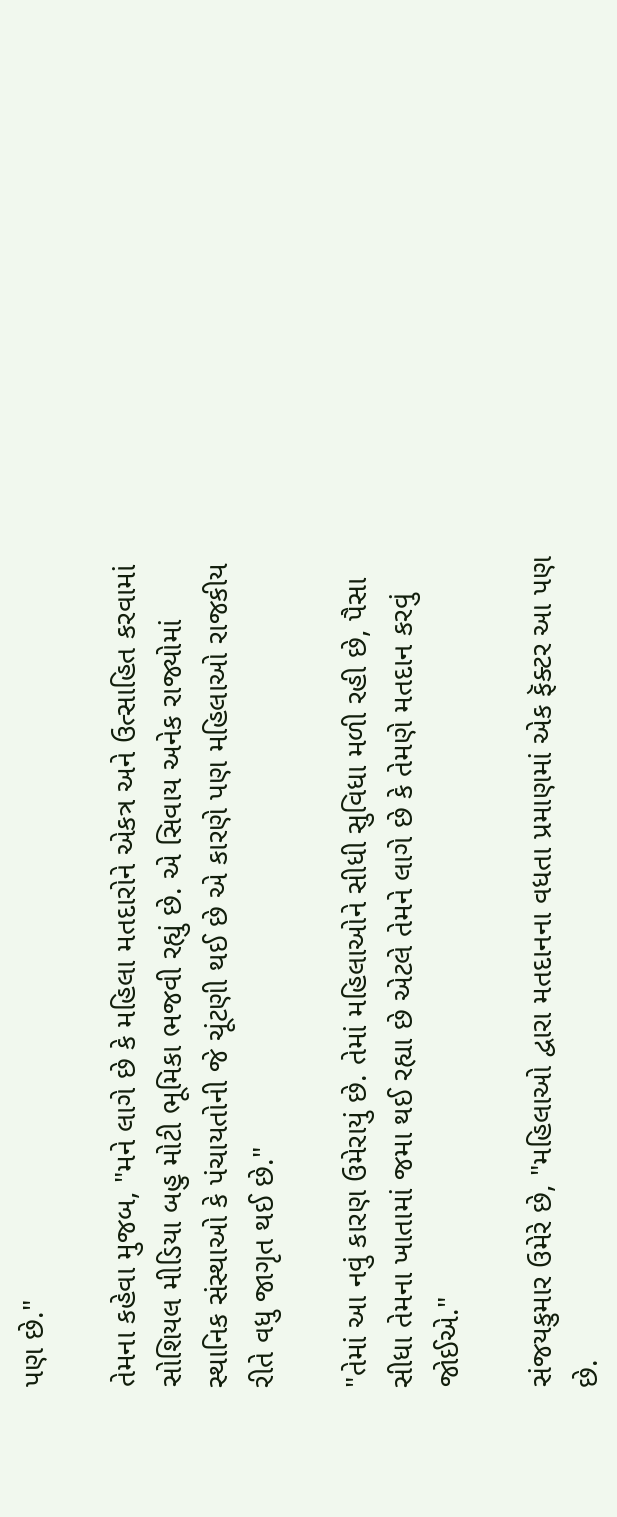પણ છે."

તેમના કહેવા મુજબ, "મને લાગે છે કે મહિલા મતદારોને એકત્ર અને ઉત્સાહિત કરવામાં સોશિયલ મીડિયા બહુ મોટી ભૂમિકા ભજવી રહ્યું છે. એ સિવાય અનેક રાજ્યોમાં સ્થાનિક સંસ્થાઓ કે પંચાયતોની જે ચૂંટણી થઈ છે એ કારણે પણ મહિલાઓ રાજકીય રીતે વધુ જાગૃત થઈ છે."

"તેમાં આ નવું કારણ ઉમેરાયું છે. તેમાં મહિલાઓને સીધી સુવિધા મળી રહી છે, પૈસા સીધા તેમના ખાતામાં જમા થઈ રહ્યા છે એટલે તેમને લાગે છે કે તેમણે મતદાન કરવું જોઈએ."

સંજયકુમાર ઉમેરે છે, "મહિલાઓ દ્વારા મતદાનના વધતા પ્રમાણમાં એક ફૅક્ટર આ પણ છે.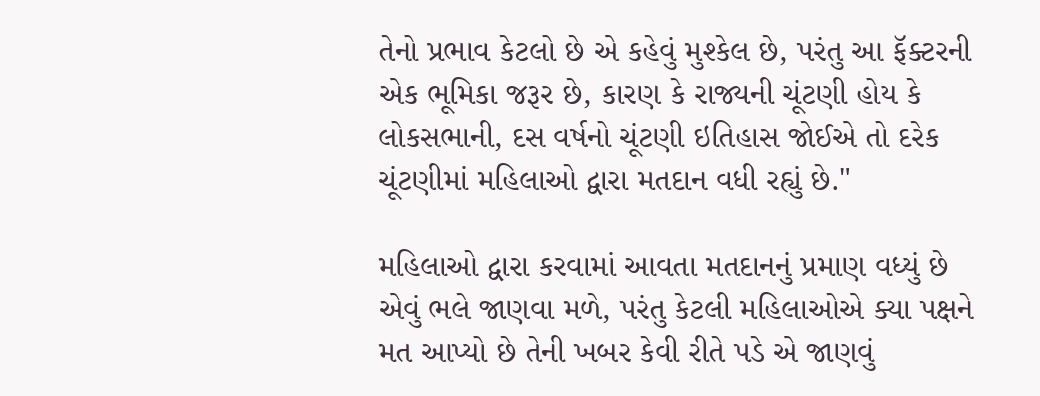તેનો પ્રભાવ કેટલો છે એ કહેવું મુશ્કેલ છે, પરંતુ આ ફૅક્ટરની એક ભૂમિકા જરૂર છે, કારણ કે રાજ્યની ચૂંટણી હોય કે લોકસભાની, દસ વર્ષનો ચૂંટણી ઇતિહાસ જોઈએ તો દરેક ચૂંટણીમાં મહિલાઓ દ્વારા મતદાન વધી રહ્યું છે."

મહિલાઓ દ્વારા કરવામાં આવતા મતદાનનું પ્રમાણ વધ્યું છે એવું ભલે જાણવા મળે, પરંતુ કેટલી મહિલાઓએ ક્યા પક્ષને મત આપ્યો છે તેની ખબર કેવી રીતે પડે એ જાણવું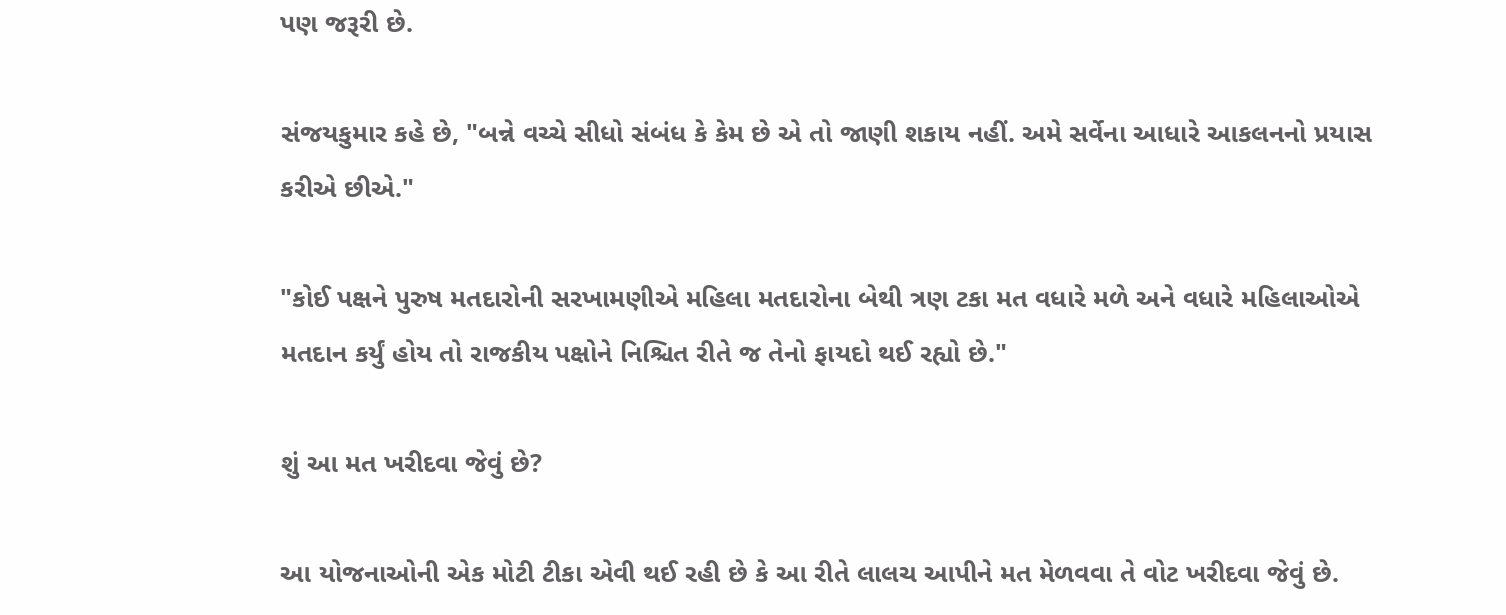પણ જરૂરી છે.

સંજયકુમાર કહે છે, "બન્ને વચ્ચે સીધો સંબંધ કે કેમ છે એ તો જાણી શકાય નહીં. અમે સર્વેના આધારે આકલનનો પ્રયાસ કરીએ છીએ."

"કોઈ પક્ષને પુરુષ મતદારોની સરખામણીએ મહિલા મતદારોના બેથી ત્રણ ટકા મત વધારે મળે અને વધારે મહિલાઓએ મતદાન કર્યું હોય તો રાજકીય પક્ષોને નિશ્ચિત રીતે જ તેનો ફાયદો થઈ રહ્યો છે."

શું આ મત ખરીદવા જેવું છે?

આ યોજનાઓની એક મોટી ટીકા એવી થઈ રહી છે કે આ રીતે લાલચ આપીને મત મેળવવા તે વોટ ખરીદવા જેવું છે.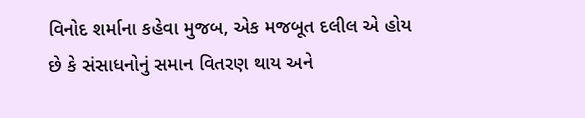વિનોદ શર્માના કહેવા મુજબ, એક મજબૂત દલીલ એ હોય છે કે સંસાધનોનું સમાન વિતરણ થાય અને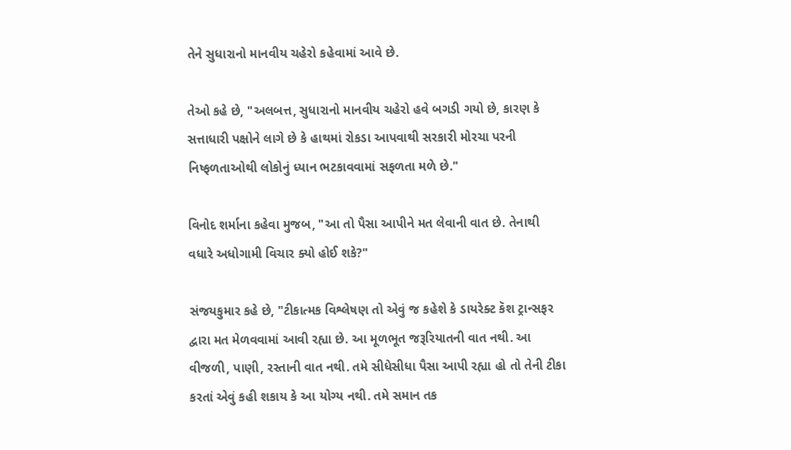તેને સુધારાનો માનવીય ચહેરો કહેવામાં આવે છે.

તેઓ કહે છે, "અલબત્ત, સુધારાનો માનવીય ચહેરો હવે બગડી ગયો છે, કારણ કે સત્તાધારી પક્ષોને લાગે છે કે હાથમાં રોકડા આપવાથી સરકારી મોરચા પરની નિષ્ફળતાઓથી લોકોનું ધ્યાન ભટકાવવામાં સફળતા મળે છે."

વિનોદ શર્માના કહેવા મુજબ, "આ તો પૈસા આપીને મત લેવાની વાત છે. તેનાથી વધારે અધોગામી વિચાર ક્યો હોઈ શકે?"

સંજયકુમાર કહે છે, "ટીકાત્મક વિશ્લેષણ તો એવું જ કહેશે કે ડાયરેક્ટ કૅશ ટ્રાન્સફર દ્વારા મત મેળવવામાં આવી રહ્યા છે. આ મૂળભૂત જરૂરિયાતની વાત નથી. આ વીજળી, પાણી, રસ્તાની વાત નથી. તમે સીધેસીધા પૈસા આપી રહ્યા હો તો તેની ટીકા કરતાં એવું કહી શકાય કે આ યોગ્ય નથી. તમે સમાન તક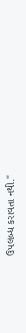ઉપલબ્ધ કરાવતા નથી."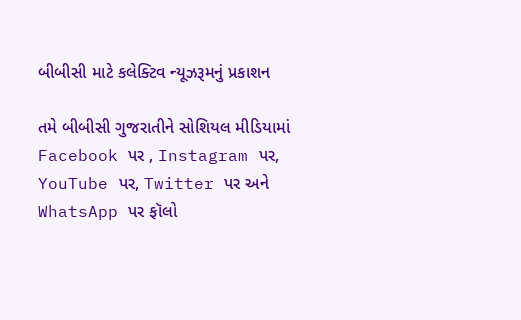બીબીસી માટે કલેક્ટિવ ન્યૂઝરૂમનું પ્રકાશન

તમે બીબીસી ગુજરાતીને સોશિયલ મીડિયામાં Facebook પર , Instagram પર, YouTube પર, Twitter પર અને WhatsApp પર ફૉલો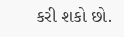કરી શકો છો.